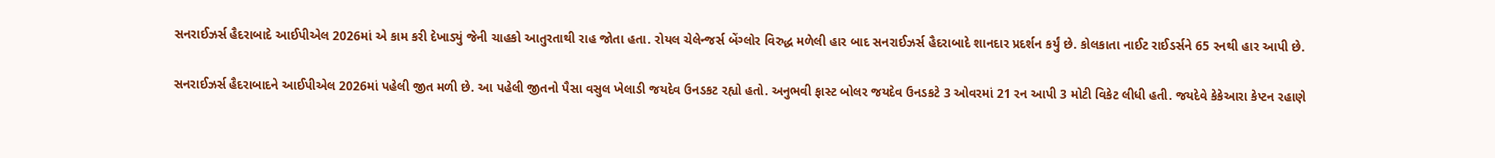સનરાઈઝર્સ હૈદરાબાદે આઈપીએલ 2026માં એ કામ કરી દેખાડ્યું જેની ચાહકો આતુરતાથી રાહ જોતા હતા. રોયલ ચેલેન્જર્સ બેંગ્લોર વિરુદ્ધ મળેલી હાર બાદ સનરાઈઝર્સ હૈદરાબાદે શાનદાર પ્રદર્શન કર્યું છે. કોલકાતા નાઈટ રાઈડર્સને 65 રનથી હાર આપી છે.

સનરાઈઝર્સ હૈદરાબાદને આઈપીએલ 2026માં પહેલી જીત મળી છે. આ પહેલી જીતનો પૈસા વસુલ ખેલાડી જયદેવ ઉનડકટ રહ્યો હતો. અનુભવી ફાસ્ટ બોલર જયદેવ ઉનડકટે 3 ઓવરમાં 21 રન આપી 3 મોટી વિકેટ લીધી હતી. જયદેવે કેકેઆરા કેપ્ટન રહાણે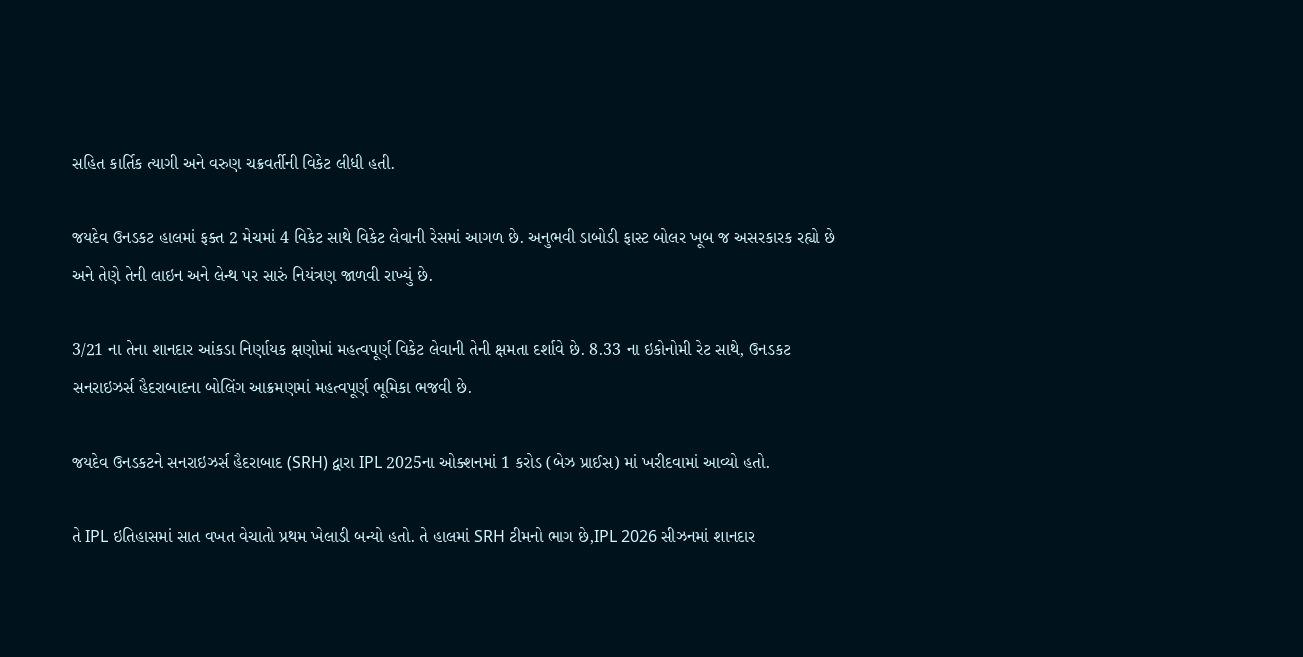સહિત કાર્તિક ત્યાગી અને વરુણ ચક્રવર્તીની વિકેટ લીધી હતી.

જયદેવ ઉનડકટ હાલમાં ફક્ત 2 મેચમાં 4 વિકેટ સાથે વિકેટ લેવાની રેસમાં આગળ છે. અનુભવી ડાબોડી ફાસ્ટ બોલર ખૂબ જ અસરકારક રહ્યો છે અને તેણે તેની લાઇન અને લેન્થ પર સારું નિયંત્રણ જાળવી રાખ્યું છે.

3/21 ના તેના શાનદાર આંકડા નિર્ણાયક ક્ષણોમાં મહત્વપૂર્ણ વિકેટ લેવાની તેની ક્ષમતા દર્શાવે છે. 8.33 ના ઇકોનોમી રેટ સાથે, ઉનડકટ સનરાઇઝર્સ હૈદરાબાદના બોલિંગ આક્રમણમાં મહત્વપૂર્ણ ભૂમિકા ભજવી છે.

જયદેવ ઉનડકટને સનરાઇઝર્સ હૈદરાબાદ (SRH) દ્વારા IPL 2025ના ઓક્શનમાં 1 કરોડ (બેઝ પ્રાઈસ) માં ખરીદવામાં આવ્યો હતો.

તે IPL ઇતિહાસમાં સાત વખત વેચાતો પ્રથમ ખેલાડી બન્યો હતો. તે હાલમાં SRH ટીમનો ભાગ છે,IPL 2026 સીઝનમાં શાનદાર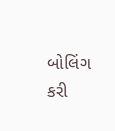બોલિંગ કરી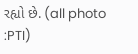રહ્યો છે. (all photo :PTI)